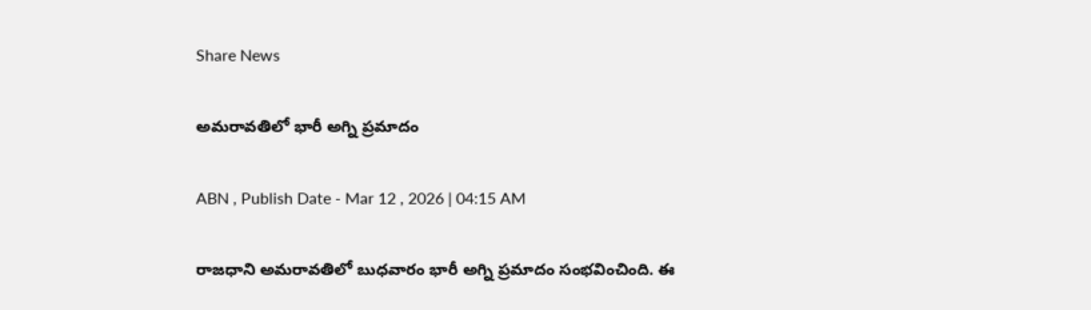Share News

అమరావతిలో భారీ అగ్ని ప్రమాదం

ABN , Publish Date - Mar 12 , 2026 | 04:15 AM

రాజధాని అమరావతిలో బుధవారం భారీ అగ్ని ప్రమాదం సంభవించింది. ఈ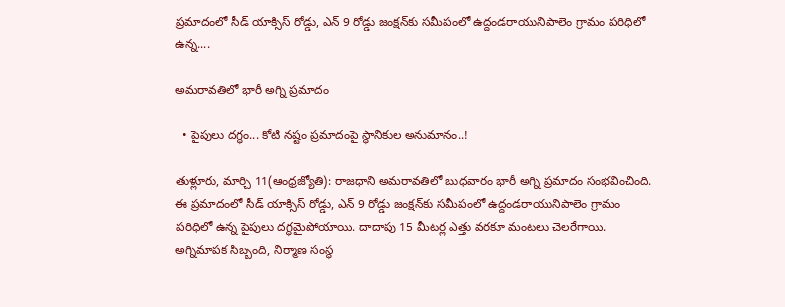ప్రమాదంలో సీడ్‌ యాక్సిస్‌ రోడ్డు, ఎన్‌ 9 రోడ్డు జంక్షన్‌కు సమీపంలో ఉద్దండరాయునిపాలెం గ్రామం పరిధిలో ఉన్న....

అమరావతిలో భారీ అగ్ని ప్రమాదం

  • పైపులు దగ్ధం... కోటి నష్టం ప్రమాదంపై స్థానికుల అనుమానం..!

తుళ్లూరు, మార్చి 11(ఆంధ్రజ్యోతి): రాజధాని అమరావతిలో బుధవారం భారీ అగ్ని ప్రమాదం సంభవించింది. ఈ ప్రమాదంలో సీడ్‌ యాక్సిస్‌ రోడ్డు, ఎన్‌ 9 రోడ్డు జంక్షన్‌కు సమీపంలో ఉద్దండరాయునిపాలెం గ్రామం పరిధిలో ఉన్న పైపులు దగ్ధమైపోయాయి. దాదాపు 15 మీటర్ల ఎత్తు వరకూ మంటలు చెలరేగాయి. అగ్నిమాపక సిబ్బంది, నిర్మాణ సంస్థ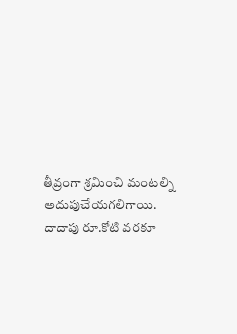తీవ్రంగా శ్రమించి మంటల్ని అదుపుచేయగలిగాయి. దాదాపు రూ.కోటి వరకూ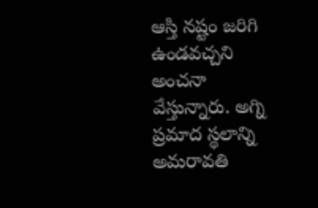ఆస్తి నష్టం జరిగి ఉండవచ్చని అంచనా వేస్తున్నారు. అగ్ని ప్రమాద స్థలాన్ని అమరావతి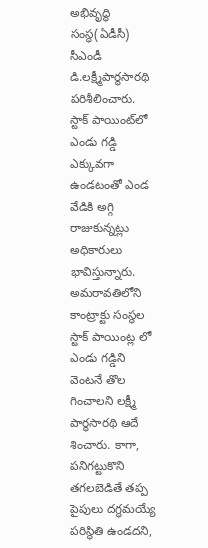అభివృద్ధి సంస్థ(ఏడీసీ) సీఎండీ డి.లక్ష్మీపార్థసారథి పరిశీలించారు. స్టాక్‌ పాయింట్‌లో ఎండు గడ్డి ఎక్కువగా ఉండటంతో ఎండ వేడికి అగ్గి రాజుకున్నట్లు అధికారులు భావిస్తున్నారు. అమరావతిలోని కాంట్రాక్టు సంస్థల స్టాక్‌ పాయింట్ల లో ఎండు గడ్డిని వెంటనే తొల గించాలని లక్ష్మీ పార్థసారథి ఆదే శించారు. కాగా, పనిగట్టుకొని తగలబెడితే తప్ప పైపులు దగ్ధమయ్యే పరిస్థితి ఉండదని,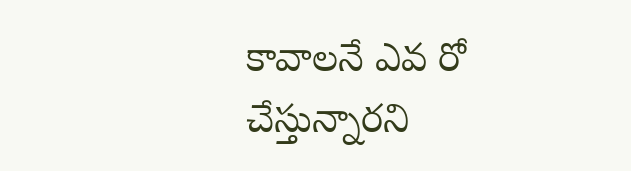కావాలనే ఎవ రో చేస్తున్నారని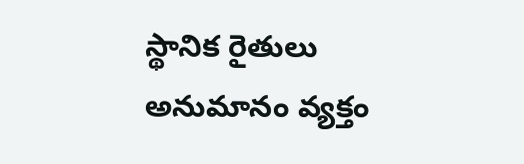స్థానిక రైతులు అనుమానం వ్యక్తం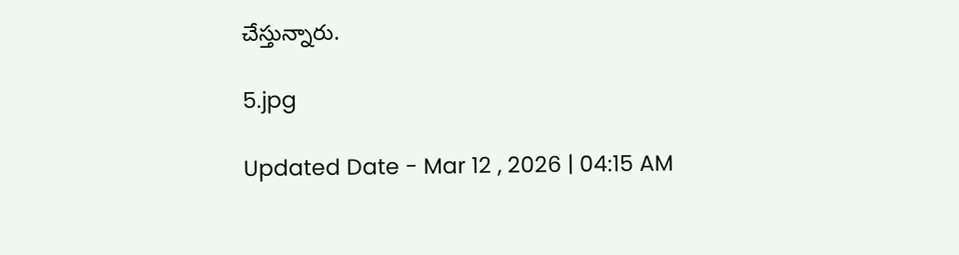చేస్తున్నారు.

5.jpg

Updated Date - Mar 12 , 2026 | 04:15 AM